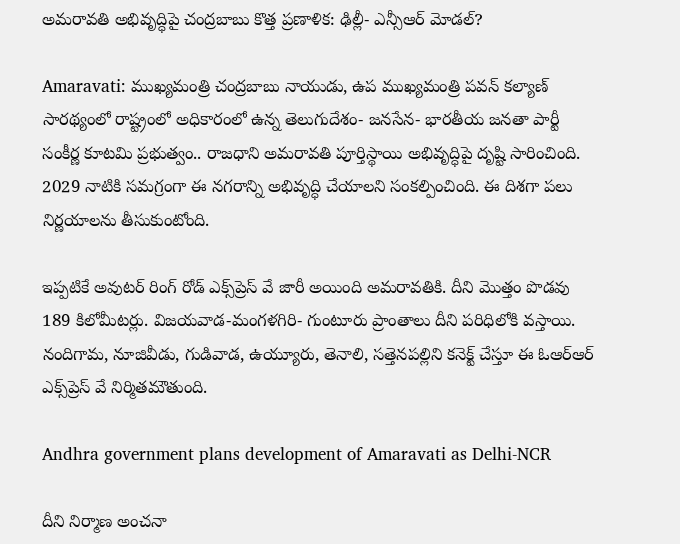అమరావతి అభివృద్ధిపై చంద్రబాబు కొత్త ప్రణాళిక: ఢిల్లీ- ఎన్సీఆర్ మోడల్?

Amaravati: ముఖ్యమంత్రి చంద్రబాబు నాయుడు, ఉప ముఖ్యమంత్రి పవన్ కల్యాణ్ సారథ్యంలో రాష్ట్రంలో అధికారంలో ఉన్న తెలుగుదేశం- జనసేన- భారతీయ జనతా పార్టీ సంకీర్ణ కూటమి ప్రభుత్వం.. రాజధాని అమరావతి పూర్తిస్థాయి అభివృద్ధిపై దృష్టి సారించింది. 2029 నాటికి సమగ్రంగా ఈ నగరాన్ని అభివృద్ధి చేయాలని సంకల్పించింది. ఈ దిశగా పలు నిర్ణయాలను తీసుకుంటోంది.

ఇప్పటికే అవుటర్ రింగ్ రోడ్ ఎక్స్‌ప్రెస్ వే జారీ అయింది అమరావతికి. దీని మొత్తం పొడవు 189 కిలోమీటర్లు. విజయవాడ-మంగళగిరి- గుంటూరు ప్రాంతాలు దీని పరిధిలోకి వస్తాయి. నందిగామ, నూజివీడు, గుడివాడ, ఉయ్యూరు, తెనాలి, సత్తెనపల్లిని కనెక్ట్ చేస్తూ ఈ ఓఆర్ఆర్ ఎక్స్‌ప్రెస్ వే నిర్మితమౌతుంది.

Andhra government plans development of Amaravati as Delhi-NCR

దీని నిర్మాణ అంచనా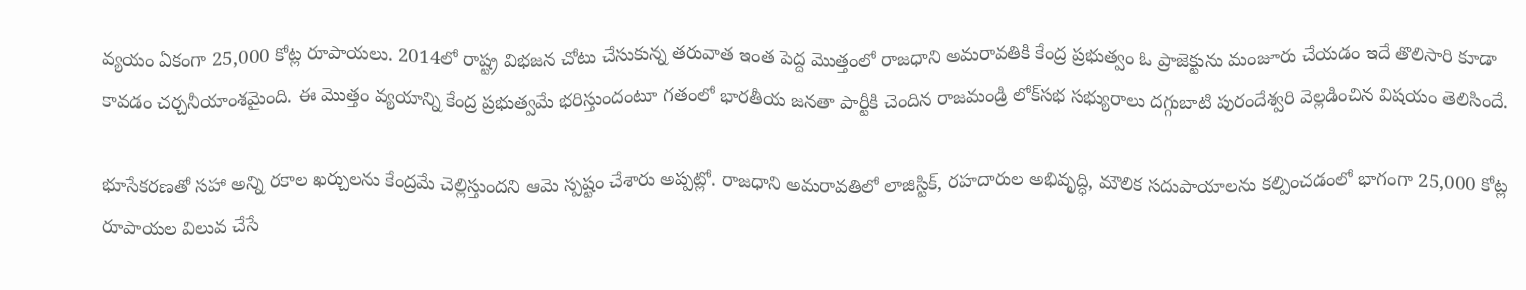వ్యయం ఏకంగా 25,000 కోట్ల రూపాయలు. 2014లో రాష్ట్ర విభజన చోటు చేసుకున్న తరువాత ఇంత పెద్ద మొత్తంలో రాజధాని అమరావతికి కేంద్ర ప్రభుత్వం ఓ ప్రాజెక్టును మంజూరు చేయడం ఇదే తొలిసారి కూడా కావడం చర్చనీయాంశమైంది. ఈ మొత్తం వ్యయాన్ని కేంద్ర ప్రభుత్వమే భరిస్తుందంటూ గతంలో భారతీయ జనతా పార్టీకి చెందిన రాజమండ్రి లోక్‌సభ సభ్యురాలు దగ్గుబాటి పురందేశ్వరి వెల్లడించిన విషయం తెలిసిందే.

భూసేకరణతో సహా అన్ని రకాల ఖర్చులను కేంద్రమే చెల్లిస్తుందని ఆమె స్పష్టం చేశారు అప్పట్లో. రాజధాని అమరావతిలో లాజిస్టిక్, రహదారుల అభివృద్ధి, మౌలిక సదుపాయాలను కల్పించడంలో భాగంగా 25,000 కోట్ల రూపాయల విలువ చేసే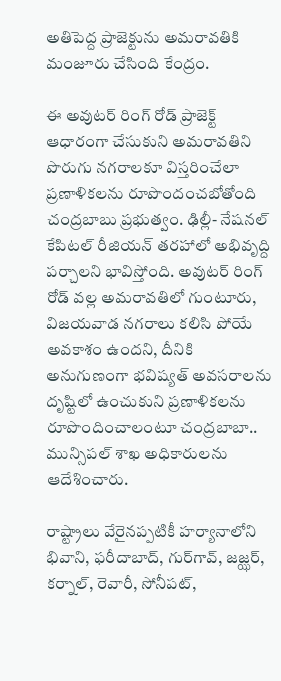అతిపెద్ద ప్రాజెక్టును అమరావతికి మంజూరు చేసింది కేంద్రం.

ఈ అవుటర్ రింగ్ రోడ్ ప్రాజెక్ట్ ఆధారంగా చేసుకుని అమరావతిని పొరుగు నగరాలకూ విస్తరించేలా ప్రణాళికలను రూపొందంచబోతోంది చంద్రబాబు ప్రభుత్వం. ఢిల్లీ- నేషనల్ కేపిటల్ రీజియన్ తరహాలో అభివృద్ది పర్చాలని భావిస్తోంది. అవుటర్ రింగ్ రోడ్ వల్ల అమరావతిలో గుంటూరు, విజయవాడ నగరాలు కలిసి పోయే అవకాశం ఉందని, దీనికి అనుగుణంగా భవిష్యత్ అవసరాలను దృష్టిలో ఉంచుకుని ప్రణాళికలను రూపొందించాలంటూ చంద్రబాబా.. మున్సిపల్ శాఖ అధికారులను ఆదేశించారు.

రాష్ట్రాలు వేరైనప్పటికీ హర్యానాలోని భివాని, ఫరీదాబాద్, గుర్‌గావ్, జజ్ఝర్, కర్నాల్, రెవారీ, సోనీపట్,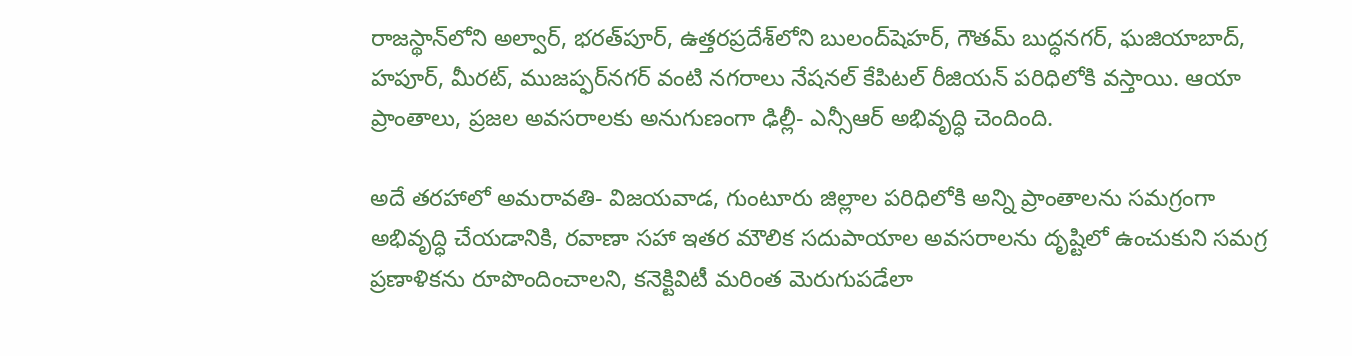రాజస్థాన్‌లోని అల్వార్, భరత్‌పూర్, ఉత్తరప్రదేశ్‌లోని బులంద్‌షెహర్, గౌతమ్ బుద్ధనగర్, ఘజియాబాద్, హపూర్, మీరట్, ముజప్ఫర్‌నగర్ వంటి నగరాలు నేషనల్ కేపిటల్ రీజియన్ పరిధిలోకి వస్తాయి. ఆయా ప్రాంతాలు, ప్రజల అవసరాలకు అనుగుణంగా ఢిల్లీ- ఎన్సీఆర్ అభివృద్ధి చెందింది.

అదే తరహాలో అమరావతి- విజయవాడ, గుంటూరు జిల్లాల పరిధిలోకి అన్ని ప్రాంతాలను సమగ్రంగా అభివృద్ధి చేయడానికి, రవాణా సహా ఇతర మౌలిక సదుపాయాల అవసరాలను దృష్టిలో ఉంచుకుని సమగ్ర ప్రణాళికను రూపొందించాలని, కనెక్టివిటీ మరింత మెరుగుపడేలా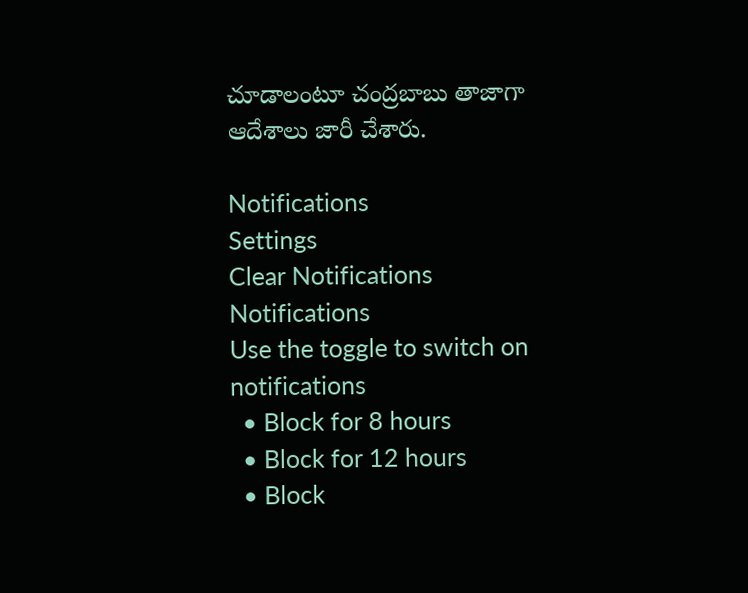చూడాలంటూ చంద్రబాబు తాజాగా ఆదేశాలు జారీ చేశారు.

Notifications
Settings
Clear Notifications
Notifications
Use the toggle to switch on notifications
  • Block for 8 hours
  • Block for 12 hours
  • Block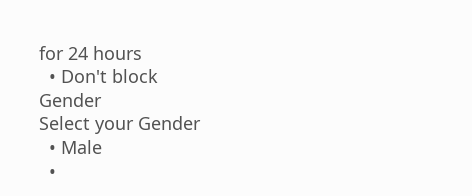for 24 hours
  • Don't block
Gender
Select your Gender
  • Male
  •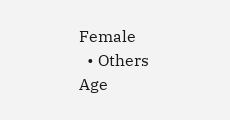Female
  • Others
Age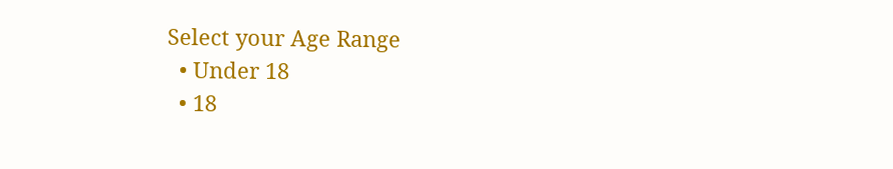Select your Age Range
  • Under 18
  • 18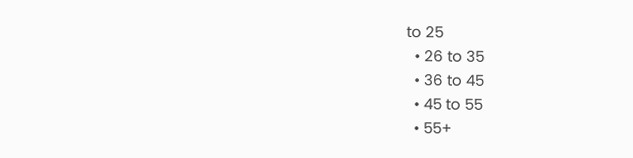to 25
  • 26 to 35
  • 36 to 45
  • 45 to 55
  • 55+